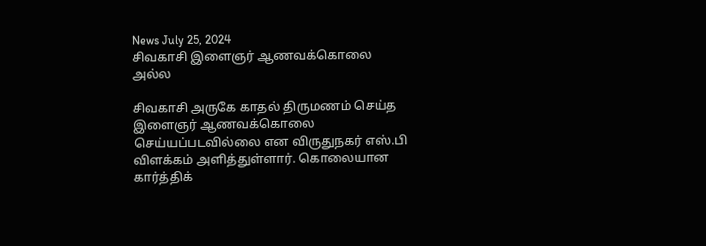News July 25, 2024
சிவகாசி இளைஞர் ஆணவக்கொலை அல்ல

சிவகாசி அருகே காதல் திருமணம் செய்த இளைஞர் ஆணவக்கொலை செய்யப்படவில்லை என விருதுநகர் எஸ்.பி விளக்கம் அளித்துள்ளார். கொலையான கார்த்திக்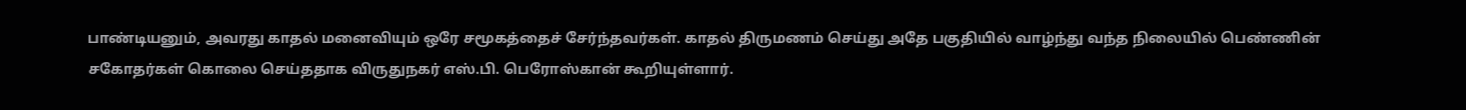பாண்டியனும், அவரது காதல் மனைவியும் ஒரே சமூகத்தைச் சேர்ந்தவர்கள். காதல் திருமணம் செய்து அதே பகுதியில் வாழ்ந்து வந்த நிலையில் பெண்ணின் சகோதர்கள் கொலை செய்ததாக விருதுநகர் எஸ்.பி. பெரோஸ்கான் கூறியுள்ளார்.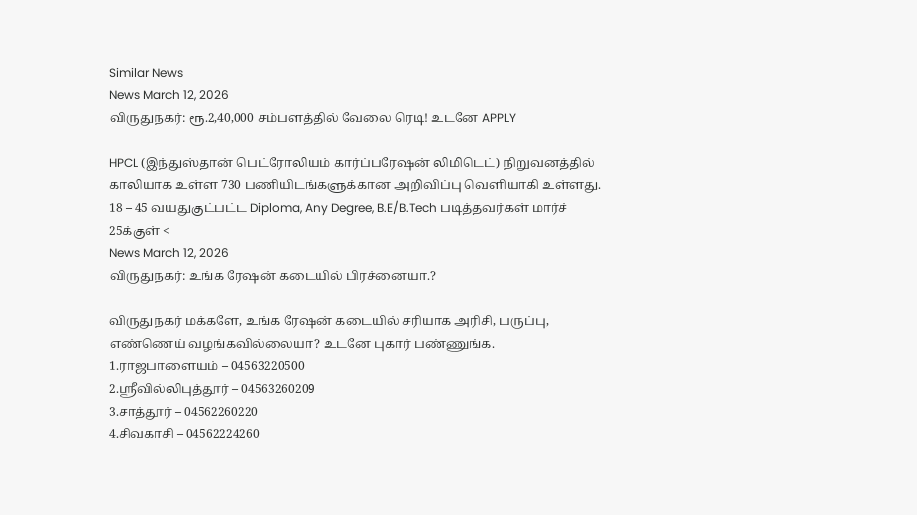Similar News
News March 12, 2026
விருதுநகர்: ரூ.2,40,000 சம்பளத்தில் வேலை ரெடி! உடனே APPLY

HPCL (இந்துஸ்தான் பெட்ரோலியம் கார்ப்பரேஷன் லிமிடெட்) நிறுவனத்தில் காலியாக உள்ள 730 பணியிடங்களுக்கான அறிவிப்பு வெளியாகி உள்ளது. 18 – 45 வயதுகுட்பட்ட Diploma, Any Degree, B.E/B.Tech படித்தவர்கள் மார்ச் 25க்குள் <
News March 12, 2026
விருதுநகர்: உங்க ரேஷன் கடையில் பிரச்னையா.?

விருதுநகர் மக்களே, உங்க ரேஷன் கடையில் சரியாக அரிசி, பருப்பு, எண்ணெய் வழங்கவில்லையா? உடனே புகார் பண்ணுங்க.
1.ராஜபாளையம் – 04563220500
2.ஸ்ரீவில்லிபுத்தூர் – 04563260209
3.சாத்தூர் – 04562260220
4.சிவகாசி – 04562224260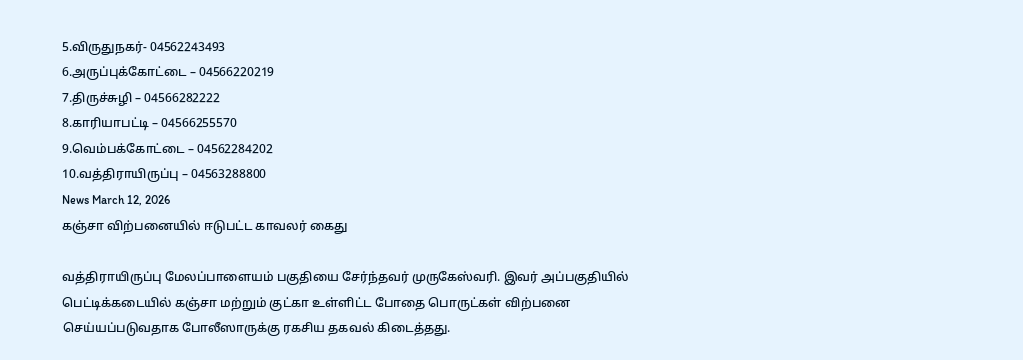5.விருதுநகர்- 04562243493
6.அருப்புக்கோட்டை – 04566220219
7.திருச்சுழி – 04566282222
8.காரியாபட்டி – 04566255570
9.வெம்பக்கோட்டை – 04562284202
10.வத்திராயிருப்பு – 04563288800
News March 12, 2026
கஞ்சா விற்பனையில் ஈடுபட்ட காவலர் கைது

வத்திராயிருப்பு மேலப்பாளையம் பகுதியை சேர்ந்தவர் முருகேஸ்வரி. இவர் அப்பகுதியில் பெட்டிக்கடையில் கஞ்சா மற்றும் குட்கா உள்ளிட்ட போதை பொருட்கள் விற்பனை செய்யப்படுவதாக போலீஸாருக்கு ரகசிய தகவல் கிடைத்தது.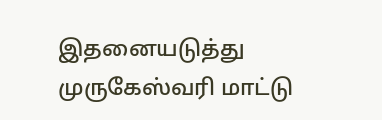இதனையடுத்து முருகேஸ்வரி மாட்டு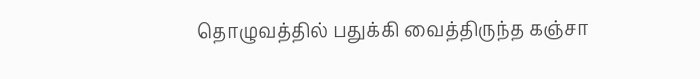தொழுவத்தில் பதுக்கி வைத்திருந்த கஞ்சா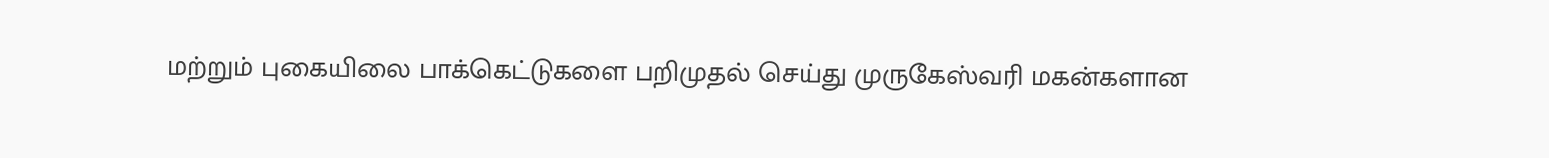மற்றும் புகையிலை பாக்கெட்டுகளை பறிமுதல் செய்து முருகேஸ்வரி மகன்களான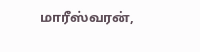மாரீஸ்வரன்,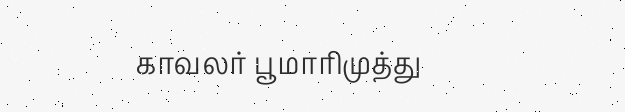காவலர் பூமாரிமுத்து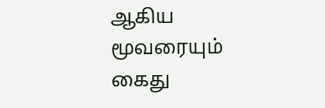ஆகிய மூவரையும் கைது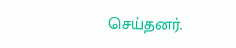செய்தனர்.